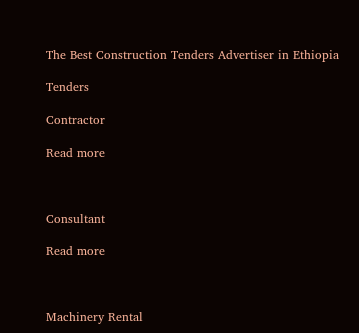The Best Construction Tenders Advertiser in Ethiopia

Tenders

Contractor

Read more



Consultant

Read more



Machinery Rental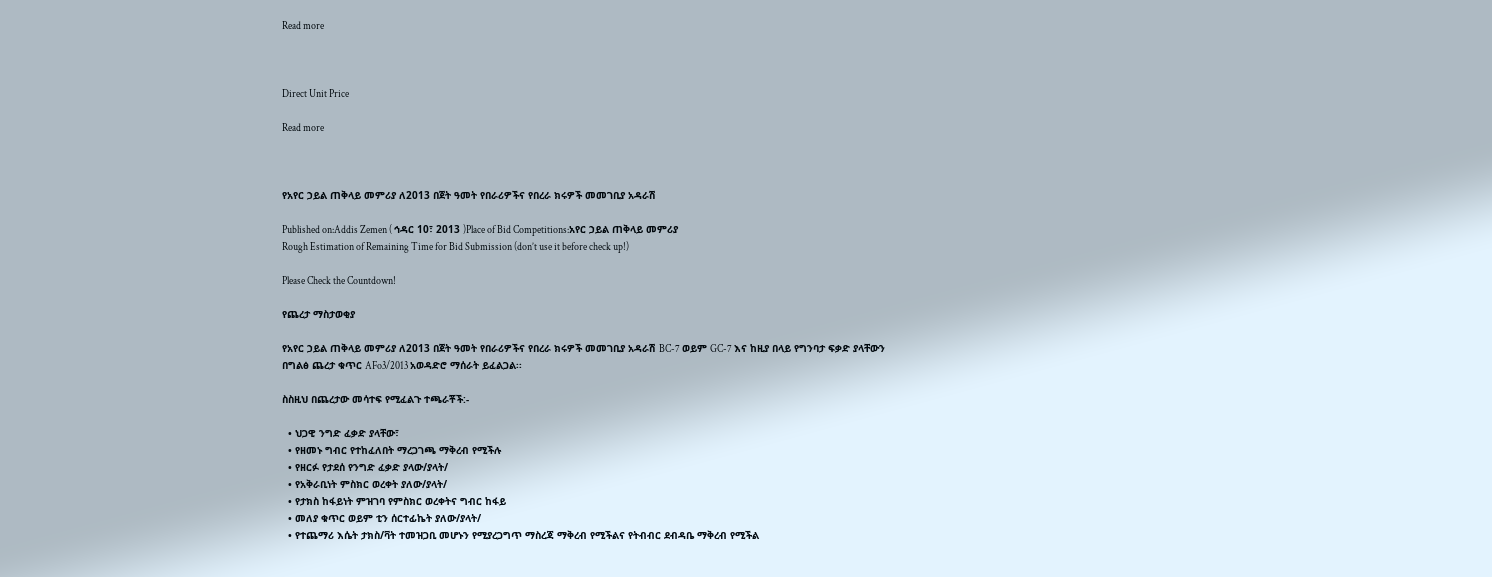Read more



Direct Unit Price

Read more



የአየር ኃይል ጠቅላይ መምሪያ ለ2013 በጀት ዓመት የበራሪዎችና የበረራ ክሩዎች መመገቢያ አዳራሽ

Published on:Addis Zemen ( ኅዳር 10፣ 2013 )Place of Bid Competitions:አየር ኃይል ጠቅላይ መምሪያ
Rough Estimation of Remaining Time for Bid Submission (don’t use it before check up!)

Please Check the Countdown!

የጨረታ ማስታወቂያ

የአየር ኃይል ጠቅላይ መምሪያ ለ2013 በጀት ዓመት የበራሪዎችና የበረራ ክሩዎች መመገቢያ አዳራሽ BC-7 ወይም GC-7 እና ከዚያ በላይ የግንባታ ፍቃድ ያላቸውን በግልፅ ጨረታ ቁጥር AFo3/2013 አወዳድሮ ማሰራት ይፈልጋል፡፡

ስስዚህ በጨረታው መሳተፍ የሚፈልጉ ተጫራቾች:-

  • ህጋዊ ንግድ ፈቃድ ያላቸው፣
  • የዘመኑ ግብር የተከፈለበት ማረጋገጫ ማቅረብ የሚችሉ
  • የዘርፉ የታደሰ የንግድ ፈቃድ ያላው/ያላት/
  • የአቅራቢነት ምስክር ወረቀት ያለው/ያላት/
  • የታክስ ከፋይነት ምዝገባ የምስክር ወረቀትና ግብር ከፋይ
  • መለያ ቁጥር ወይም ቲን ሰርተፊኬት ያለው/ያላት/
  • የተጨማሪ እሴት ታክስ/ቫት ተመዝጋቢ መሆኑን የሚያረጋግጥ ማስረጃ ማቅረብ የሚችልና የትብብር ደብዳቤ ማቅረብ የሚችል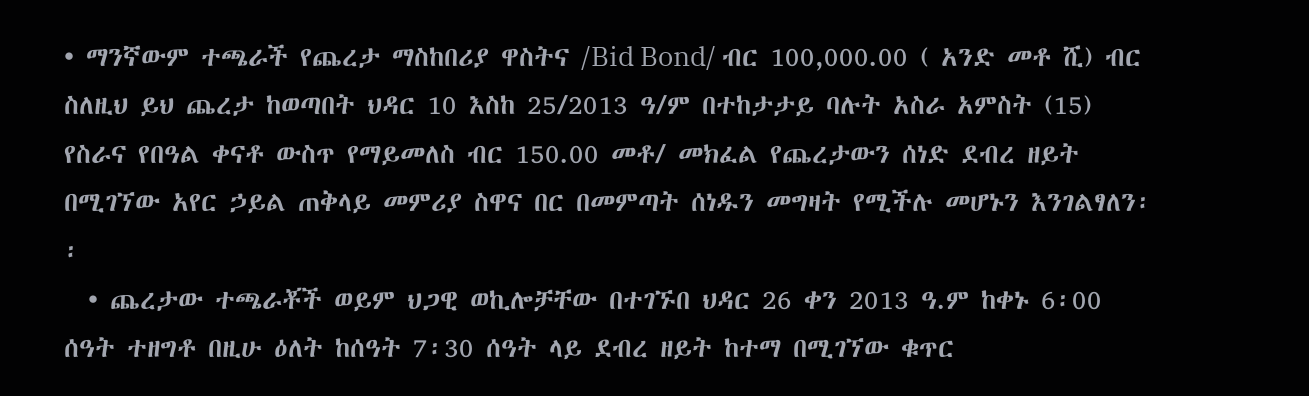• ማንኛውም ተጫራች የጨረታ ማስከበሪያ ዋስትና /Bid Bond/ ብር 100,000.00 ( አንድ መቶ ሺ) ብር ስለዚህ ይህ ጨረታ ከወጣበት ህዳር 10 እስከ 25/2013 ዓ/ም በተከታታይ ባሉት አስራ አምስት (15) የስራና የበዓል ቀናቶ ውስጥ የማይመለስ ብር 150.00 መቶ/ መክፈል የጨረታውን ሰነድ ደብረ ዘይት በሚገኘው አየር ኃይል ጠቅላይ መምሪያ ስዋና በር በመምጣት ሰነዱን መግዛት የሚችሉ መሆኑን እንገልፃለን፡፡
  • ጨረታው ተጫራቾች ወይም ህጋዊ ወኪሎቻቸው በተገኙበ ህዳር 26 ቀን 2013 ዓ.ም ከቀኑ 6፡00 ሰዓት ተዘግቶ በዚሁ ዕለት ከሰዓት 7፡30 ሰዓት ላይ ደብረ ዘይት ከተማ በሚገኘው ቁጥር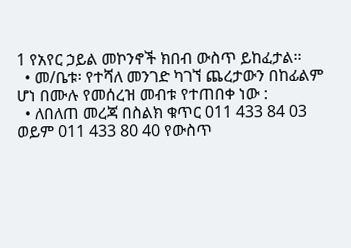1 የአየር ኃይል መኮንኖች ክበብ ውስጥ ይከፈታል፡፡
  • መ/ቤቱ፡ የተሻለ መንገድ ካገኘ ጨረታውን በከፊልም ሆነ በሙሉ የመሰረዝ መብቱ የተጠበቀ ነው :
  • ለበለጠ መረጃ በስልክ ቁጥር 011 433 84 03 ወይም 011 433 80 40 የውስጥ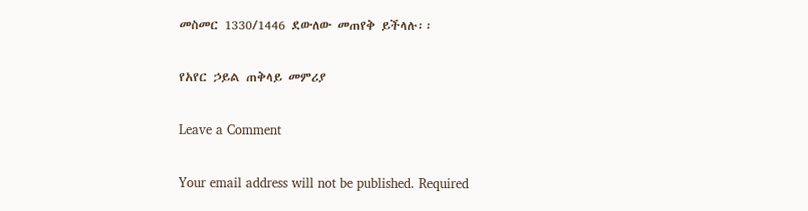መስመር 1330/1446 ደውለው መጠየቅ ይችላሉ፡፡

የአየር ኃይል ጠቅላይ መምሪያ

Leave a Comment

Your email address will not be published. Required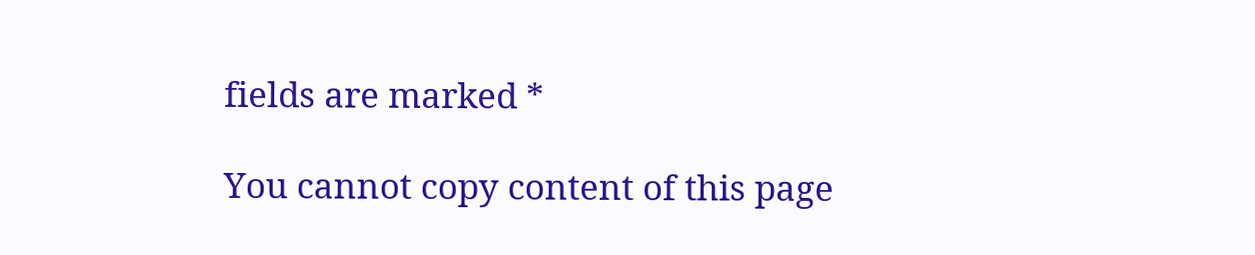fields are marked *

You cannot copy content of this page